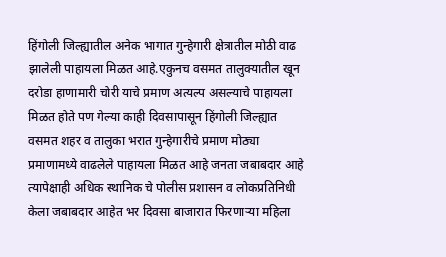हिंगोली जिल्ह्यातील अनेक भागात गुन्हेगारी क्षेत्रातील मोठी वाढ झालेली पाहायला मिळत आहे.एकुनच वसमत तालुक्यातील खून दरोडा हाणामारी चोरी याचे प्रमाण अत्यल्प असल्याचे पाहायला मिळत होते पण गेल्या काही दिवसापासून हिंगोली जिल्ह्यात वसमत शहर व तालुका भरात गुन्हेगारीचे प्रमाण मोठ्या प्रमाणामध्ये वाढलेले पाहायला मिळत आहे जनता जबाबदार आहे त्यापेक्षाही अधिक स्थानिक चे पोलीस प्रशासन व लोकप्रतिनिधी केला जबाबदार आहेत भर दिवसा बाजारात फिरणाऱ्या महिला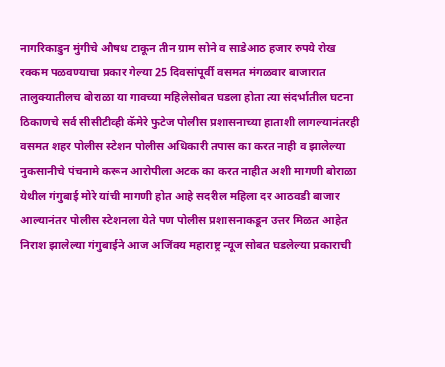नागरिकाडुन मुंगीचे औषध टाकून तीन ग्राम सोने व साडेआठ हजार रुपये रोख रक्कम पळवण्याचा प्रकार गेल्या 25 दिवसांपूर्वी वसमत मंगळवार बाजारात तालुक्यातीलच बोराळा या गावच्या महिलेसोबत घडला होता त्या संदर्भातील घटना ठिकाणचे सर्व सीसीटीव्ही कॅमेरे फुटेज पोलीस प्रशासनाच्या हाताशी लागल्यानंतरही वसमत शहर पोलीस स्टेशन पोलीस अधिकारी तपास का करत नाही व झालेल्या नुकसानीचे पंचनामे करून आरोपीला अटक का करत नाहीत अशी मागणी बोराळा येथील गंगुबाई मोरे यांची मागणी होत आहे सदरील महिला दर आठवडी बाजार आल्यानंतर पोलीस स्टेशनला येते पण पोलीस प्रशासनाकडून उत्तर मिळत आहेत निराश झालेल्या गंगुबाईने आज अजिंक्य महाराष्ट्र न्यूज सोबत घडलेल्या प्रकाराची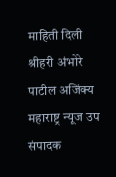माहिती दिली श्रीहरी अंभोरे पाटील अजिंक्य महाराष्ट्र न्यूज उप संपादक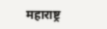महाराष्ट्र